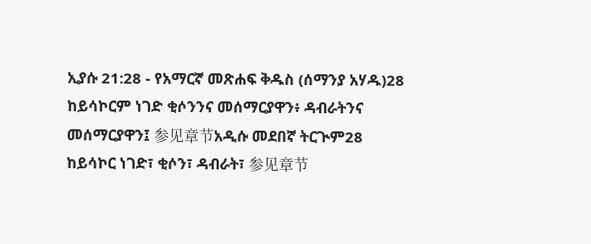ኢያሱ 21:28 - የአማርኛ መጽሐፍ ቅዱስ (ሰማንያ አሃዱ)28 ከይሳኮርም ነገድ ቂሶንንና መሰማርያዋን፥ ዳብራትንና መሰማርያዋን፤ 参见章节አዲሱ መደበኛ ትርጒም28 ከይሳኮር ነገድ፣ ቂሶን፣ ዳብራት፣ 参见章节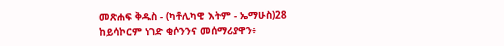መጽሐፍ ቅዱስ - (ካቶሊካዊ እትም - ኤማሁስ)28 ከይሳኮርም ነገድ ቂሶንንና መሰማሪያዋን፥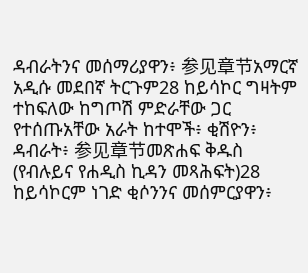ዳብራትንና መሰማሪያዋን፥ 参见章节አማርኛ አዲሱ መደበኛ ትርጉም28 ከይሳኮር ግዛትም ተከፍለው ከግጦሽ ምድራቸው ጋር የተሰጡአቸው አራት ከተሞች፥ ቂሽዮን፥ ዳብራት፥ 参见章节መጽሐፍ ቅዱስ (የብሉይና የሐዲስ ኪዳን መጻሕፍት)28 ከይሳኮርም ነገድ ቂሶንንና መሰምርያዋን፥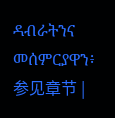ዳብራትንና መሰምርያዋን፥ 参见章节 |